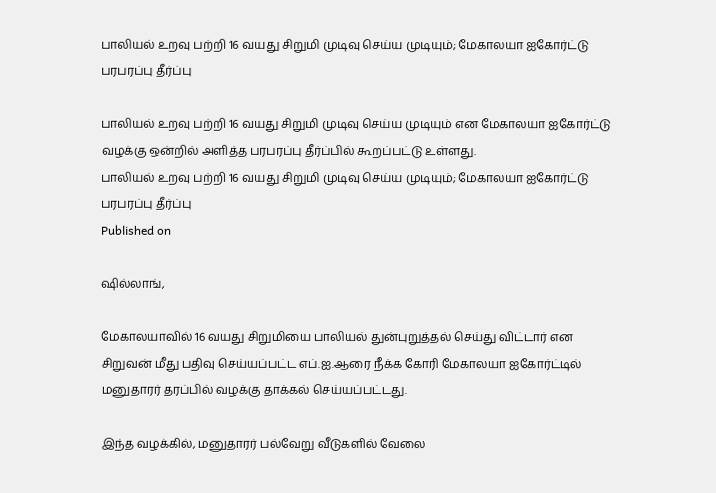பாலியல் உறவு பற்றி 16 வயது சிறுமி முடிவு செய்ய முடியும்; மேகாலயா ஐகோர்ட்டு பரபரப்பு தீர்ப்பு

பாலியல் உறவு பற்றி 16 வயது சிறுமி முடிவு செய்ய முடியும் என மேகாலயா ஐகோர்ட்டு வழக்கு ஒன்றில் அளித்த பரபரப்பு தீர்ப்பில் கூறப்பட்டு உள்ளது.
பாலியல் உறவு பற்றி 16 வயது சிறுமி முடிவு செய்ய முடியும்; மேகாலயா ஐகோர்ட்டு பரபரப்பு தீர்ப்பு
Published on

ஷில்லாங்,

மேகாலயாவில் 16 வயது சிறுமியை பாலியல் துன்புறுத்தல் செய்து விட்டார் என சிறுவன் மீது பதிவு செய்யப்பட்ட எப்.ஐ.ஆரை நீக்க கோரி மேகாலயா ஐகோர்ட்டில் மனுதாரர் தரப்பில் வழக்கு தாக்கல் செய்யப்பட்டது.

இந்த வழக்கில், மனுதாரர் பல்வேறு வீடுகளில் வேலை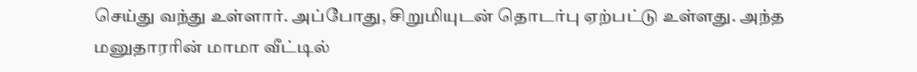செய்து வந்து உள்ளார். அப்போது, சிறுமியுடன் தொடர்பு ஏற்பட்டு உள்ளது. அந்த மனுதாரரின் மாமா வீட்டில்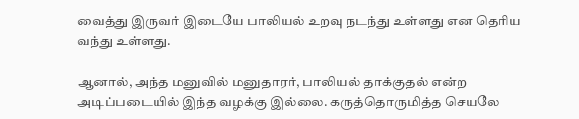வைத்து இருவர் இடையே பாலியல் உறவு நடந்து உள்ளது என தெரிய வந்து உள்ளது.

ஆனால், அந்த மனுவில் மனுதாரர், பாலியல் தாக்குதல் என்ற அடிப்படையில் இந்த வழக்கு இல்லை. கருத்தொருமித்த செயலே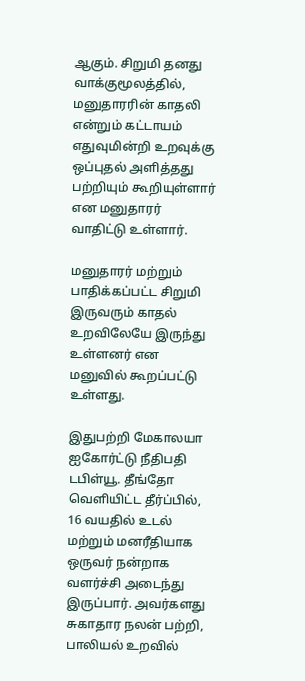ஆகும். சிறுமி தனது வாக்குமூலத்தில், மனுதாரரின் காதலி என்றும் கட்டாயம் எதுவுமின்றி உறவுக்கு ஒப்புதல் அளித்தது பற்றியும் கூறியுள்ளார் என மனுதாரர் வாதிட்டு உள்ளார்.

மனுதாரர் மற்றும் பாதிக்கப்பட்ட சிறுமி இருவரும் காதல் உறவிலேயே இருந்து உள்ளனர் என மனுவில் கூறப்பட்டு உள்ளது.

இதுபற்றி மேகாலயா ஐகோர்ட்டு நீதிபதி டபிள்யூ. தீங்தோ வெளியிட்ட தீர்ப்பில், 16 வயதில் உடல் மற்றும் மனரீதியாக ஒருவர் நன்றாக வளர்ச்சி அடைந்து இருப்பார். அவர்களது சுகாதார நலன் பற்றி, பாலியல் உறவில்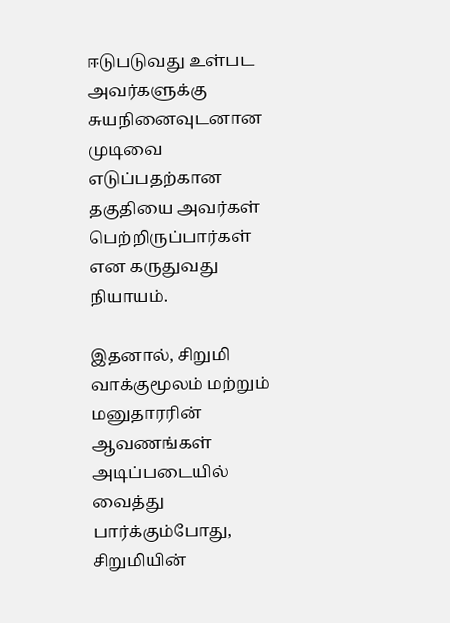ஈடுபடுவது உள்பட அவர்களுக்கு சுயநினைவுடனான முடிவை எடுப்பதற்கான தகுதியை அவர்கள் பெற்றிருப்பார்கள் என கருதுவது நியாயம்.

இதனால், சிறுமி வாக்குமூலம் மற்றும் மனுதாரரின் ஆவணங்கள் அடிப்படையில் வைத்து பார்க்கும்போது, சிறுமியின்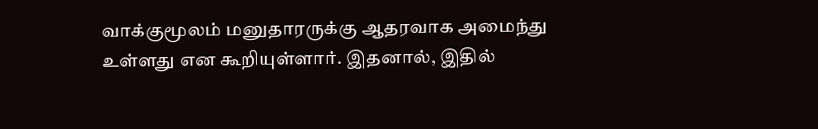வாக்குமூலம் மனுதாரருக்கு ஆதரவாக அமைந்து உள்ளது என கூறியுள்ளார். இதனால், இதில்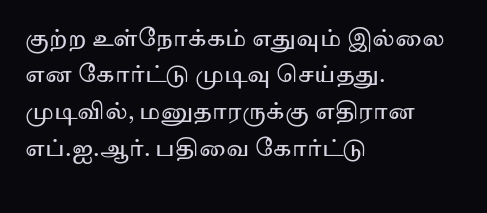குற்ற உள்நோக்கம் எதுவும் இல்லை என கோர்ட்டு முடிவு செய்தது. முடிவில், மனுதாரருக்கு எதிரான எப்.ஐ.ஆர். பதிவை கோர்ட்டு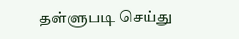தள்ளுபடி செய்து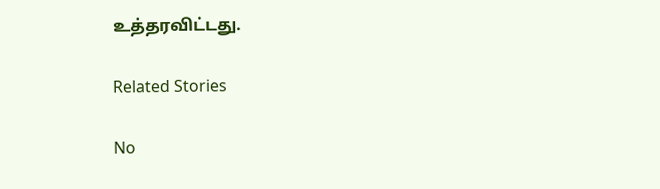உத்தரவிட்டது.

Related Stories

No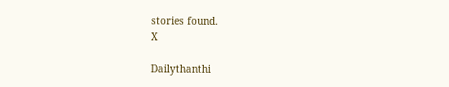stories found.
X

Dailythanthi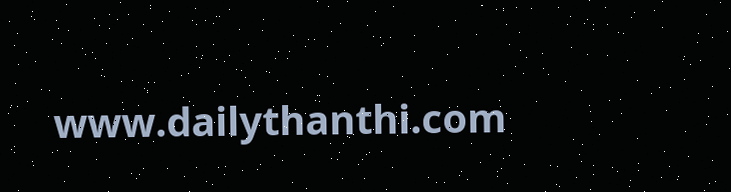www.dailythanthi.com